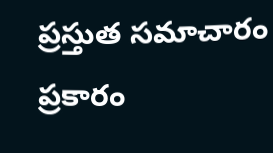ప్రస్తుత సమాచారం ప్రకారం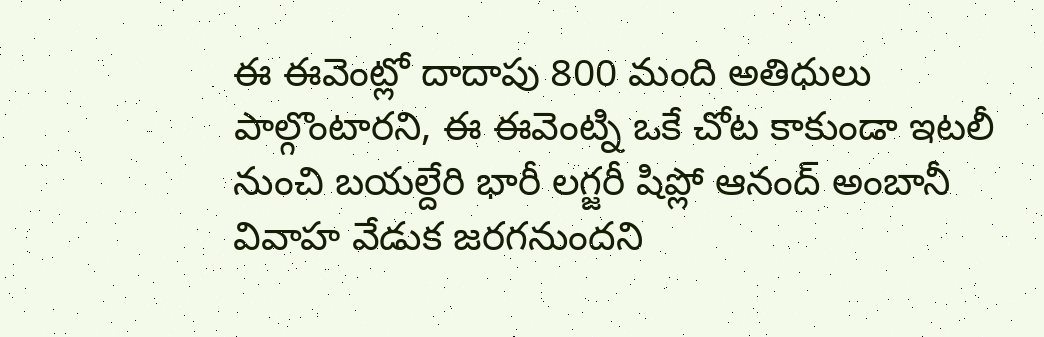ఈ ఈవెంట్లో దాదాపు 800 మంది అతిధులు పాల్గొంటారని, ఈ ఈవెంట్ని ఒకే చోట కాకుండా ఇటలీ నుంచి బయల్దేరి భారీ లగ్జరీ షిప్లో ఆనంద్ అంబానీ వివాహ వేడుక జరగనుందని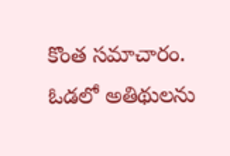కొంత సమాచారం.
ఓడలో అతిథులను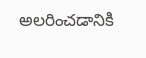అలరించడానికి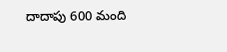దాదాపు 600 మంది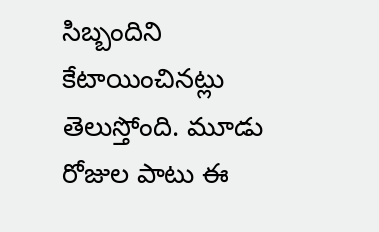సిబ్బందిని కేటాయించినట్లు తెలుస్తోంది. మూడు రోజుల పాటు ఈ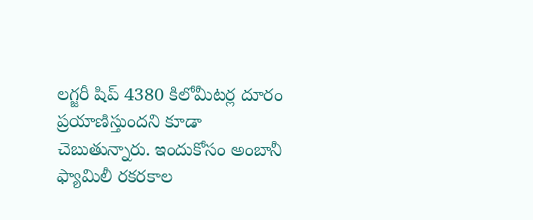లగ్జరీ షిప్ 4380 కిలోమీటర్ల దూరం ప్రయాణిస్తుందని కూడా చెబుతున్నారు. ఇందుకోసం అంబానీ ఫ్యామిలీ రకరకాల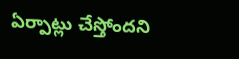ఏర్పాట్లు చేస్తోందని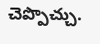చెప్పొచ్చు.